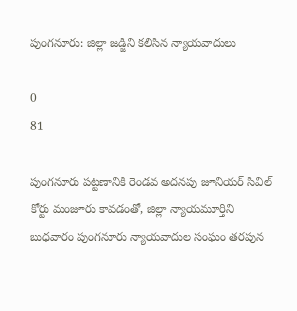పుంగనూరు: జిల్లా జడ్జిని కలిసిన న్యాయవాదులు

0
81

పుంగనూరు పట్టణానికి రెండవ అదనపు జూనియర్ సివిల్ కోర్టు మంజూరు కావడంతో, జిల్లా న్యాయమూర్తిని బుధవారం పుంగనూరు న్యాయవాదుల సంఘం తరపున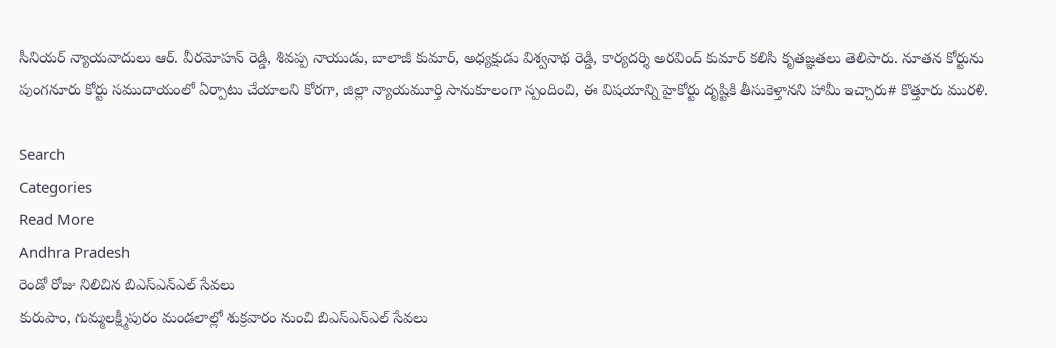సీనియర్ న్యాయవాదులు ఆర్. వీరమోహన్ రెడ్డి, శివప్ప నాయుడు, బాలాజీ కుమార్, అధ్యక్షుడు విశ్వనాథ రెడ్డి, కార్యదర్శి అరవింద్ కుమార్ కలిసి కృతజ్ఞతలు తెలిపారు. నూతన కోర్టును పుంగనూరు కోర్టు సముదాయంలో ఏర్పాటు చేయాలని కోరగా, జిల్లా న్యాయమూర్తి సానుకూలంగా స్పందించి, ఈ విషయాన్ని హైకోర్టు దృష్టికి తీసుకెళ్తానని హామీ ఇచ్చారు# కొత్తూరు మురళి.

Search
Categories
Read More
Andhra Pradesh
రెండో రోజు నిలిచిన బిఎస్ఎన్ఎల్ సేవలు
కురుపాం, గుమ్మలక్ష్మీపురం మండలాల్లో శుక్రవారం నుంచి బిఎస్ఎన్ఎల్ సేవలు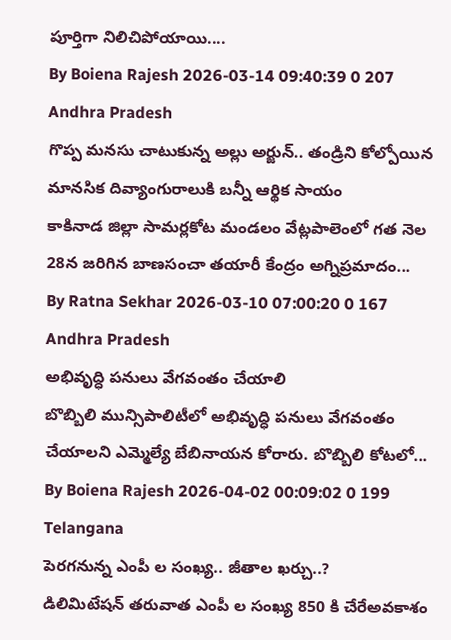పూర్తిగా నిలిచిపోయాయి....
By Boiena Rajesh 2026-03-14 09:40:39 0 207
Andhra Pradesh
గొప్ప మనసు చాటుకున్న అల్లు అర్జున్.. తండ్రిని కోల్పోయిన మానసిక దివ్యాంగురాలుకి బ‌న్నీ ఆర్థిక సాయం
కాకినాడ జిల్లా సామర్లకోట మండలం వేట్లపాలెంలో గత నెల 28న జరిగిన బాణసంచా తయారీ కేంద్రం అగ్నిప్రమాదం...
By Ratna Sekhar 2026-03-10 07:00:20 0 167
Andhra Pradesh
అభివృద్ధి పనులు వేగవంతం చేయాలి
బొబ్బిలి మున్సిపాలిటీలో అభివృద్ధి పనులు వేగవంతం చేయాలని ఎమ్మెల్యే బేబినాయన కోరారు. బొబ్బిలి కోటలో...
By Boiena Rajesh 2026-04-02 00:09:02 0 199
Telangana
పెరగనున్న ఎంపీ ల సంఖ్య.. జీతాల ఖర్చు..?
డిలిమిటేషన్ తరువాత ఎంపీ ల సంఖ్య 850 కి చేరేఅవకాశం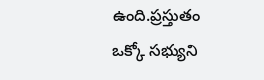ఉంది.ప్రస్తుతం ఒక్కో సభ్యుని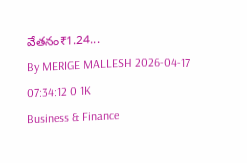వేతనం₹1.24...
By MERIGE MALLESH 2026-04-17 07:34:12 0 1K
Business & Finance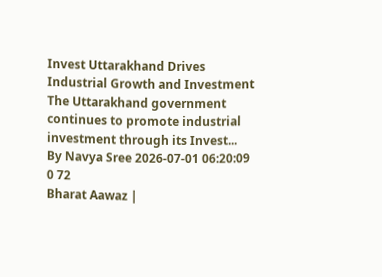Invest Uttarakhand Drives Industrial Growth and Investment
The Uttarakhand government continues to promote industrial investment through its Invest...
By Navya Sree 2026-07-01 06:20:09 0 72
Bharat Aawaz |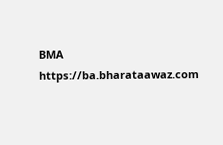BMA https://ba.bharataawaz.com